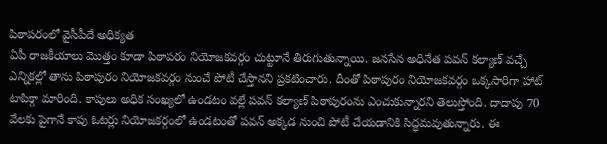పిఠాపరంలో వైసీపీదే అధిక్యత
ఏపీ రాజకీయాలు మొత్తం కూడా పిఠాపరం నియోజకవర్గం చుట్టూనే తిరుగుతున్నాయి. జనసేన అధినేత పవన్ కల్యాణ్ వచ్చే ఎన్నికల్లో తాను పిఠాపురం నియోజకవర్గం నుంచే పోటీ చేస్తానని ప్రకటించారు. దీంతో పిఠాపురం నియోజకవర్గం ఒక్కసారిగా హాట్ టాపిక్గా మారింది. కాపులు అధిక సంఖ్యలో ఉండటం వల్లే పవన్ కల్యాణ్ పిఠాపురంను ఎంచుకున్నారని తెలుస్తోంది. దాదాపు 70 వేలకు పైగానే కాపు ఓటర్లు నియోజకర్గంలో ఉండటంతో పవన్ అక్కడ నుంచి పోటీ చేయడానికి సిద్ధమవుతున్నారు. ఈ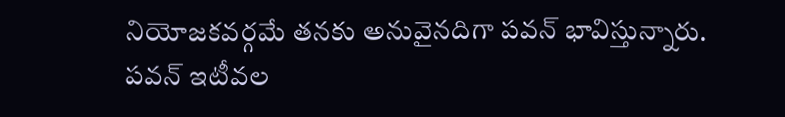నియోజకవర్గమే తనకు అనువైనదిగా పవన్ భావిస్తున్నారు.
పవన్ ఇటీవల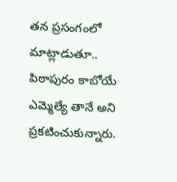తన ప్రసంగంలో మాట్లాడుతూ.. పిఠాపురం కాబోయే ఎమ్మెల్యే తానే అని ప్రకటించుకున్నారు.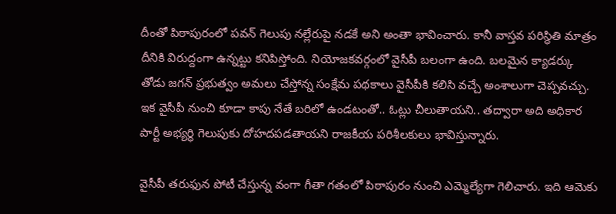దీంతో పిఠాపురంలో పవన్ గెలుపు నల్లేరుపై నడకే అని అంతా భావించారు. కానీ వాస్తవ పరిస్థితి మాత్రం దీనికి విరుద్దంగా ఉన్నట్టు కనిపిస్తోంది. నియోజకవర్గంలో వైసీపీ బలంగా ఉంది. బలమైన క్యాడర్కు తోడు జగన్ ప్రభుత్వం అమలు చేస్తోన్న సంక్షేమ పథకాలు వైసీపీకి కలిసి వచ్చే అంశాలుగా చెప్పవచ్చు. ఇక వైసీపీ నుంచి కూడా కాపు నేతే బరిలో ఉండటంతో.. ఓట్లు చీలుతాయని.. తద్వారా అది అధికార పార్టీ అభ్యర్థి గెలుపుకు దోహదపడతాయని రాజకీయ పరిశీలకులు భావిస్తున్నారు.

వైసీపీ తరుఫున పోటీ చేస్తున్న వంగా గీతా గతంలో పిఠాపురం నుంచి ఎమ్మెల్యేగా గెలిచారు. ఇది ఆమెకు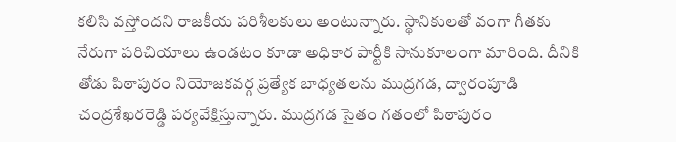కలిసి వస్తోందని రాజకీయ పరిశీలకులు అంటున్నారు. స్థానికులతో వంగా గీతకు నేరుగా పరిచియాలు ఉండటం కూడా అధికార పార్టీకి సానుకూలంగా మారింది. దీనికి తోడు పిఠాపురం నియోజకవర్గ ప్రత్యేక బాధ్యతలను ముద్రగడ, ద్వారంపూడి చంద్రశేఖరరెడ్డి పర్యవేక్షిస్తున్నారు. ముద్రగడ సైతం గతంలో పిఠాపురం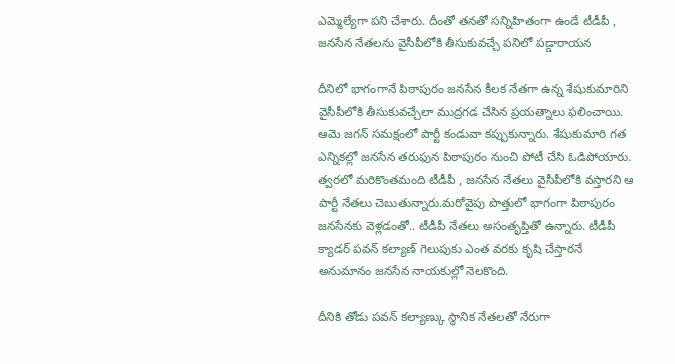ఎమ్మెల్యేగా పని చేశారు. దీంతో తనతో సన్నిహితంగా ఉండే టీడీపీ , జనసేన నేతలను వైసీపీలోకి తీసుకువచ్చే పనిలో పడ్డారాయన

దీనిలో భాగంగానే పిఠాపురం జనసేన కీలక నేతగా ఉన్న శేషుకుమారిని వైసీపీలోకి తీసుకువచ్చేలా ముద్రగడ చేసిన ప్రయత్నాలు ఫలించాయి. ఆమె జగన్ సమక్షంలో పార్టీ కండువా కప్పుకున్నారు. శేషుకుమారి గత ఎన్నికల్లో జనసేన తరుఫున పిఠాపురం నుంచి పోటీ చేసి ఓడిపోయారు. త్వరలో మరికొంతమంది టీడీపీ , జనసేన నేతలు వైసీపీలోకి వస్తారని ఆ పార్టీ నేతలు చెబుతున్నారు.మరోవైపు పొత్తులో భాగంగా పిఠాపురం జనసేనకు వెళ్లడంతో.. టీడీపీ నేతలు అసంతృప్తితో ఉన్నారు. టీడీపీ క్యాడర్ పవన్ కల్యాణ్ గెలుపుకు ఎంత వరకు కృషి చేస్తారనే అనుమానం జనసేన నాయకుల్లో నెలకొంది.

దీనికి తోడు పవన్ కల్యాణ్కు స్థానిక నేతలతో నేరుగా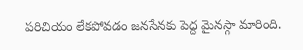పరిచియం లేకపోవడం జనసేనకు పెద్ద మైనస్గా మారింది.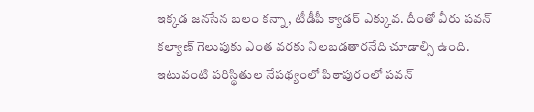ఇక్కడ జనసేన బలం కన్నా, టీడీపీ క్యాడర్ ఎక్కువ. దీంతో వీరు పవన్ కల్యాణ్ గెలుపుకు ఎంత వరకు నిలబడతారనేది చూడాల్సి ఉంది. ఇటువంటి పరిస్థితుల నేపథ్యంలో పిఠాపురంలో పవన్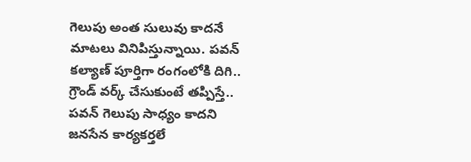గెలుపు అంత సులువు కాదనే మాటలు వినిపిస్తున్నాయి. పవన్ కల్యాణ్ పూర్తిగా రంగంలోకి దిగి.. గ్రౌండ్ వర్క్ చేసుకుంటే తప్పిస్తే.. పవన్ గెలుపు సాధ్యం కాదని జనసేన కార్యకర్తలే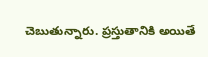చెబుతున్నారు. ప్రస్తుతానికి అయితే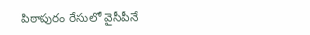పిఠాపురం రేసులో వైసీపీనే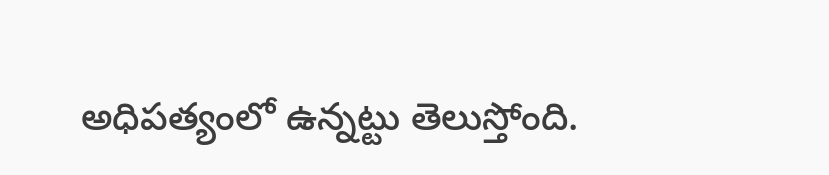అధిపత్యంలో ఉన్నట్టు తెలుస్తోంది.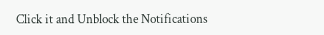Click it and Unblock the Notifications